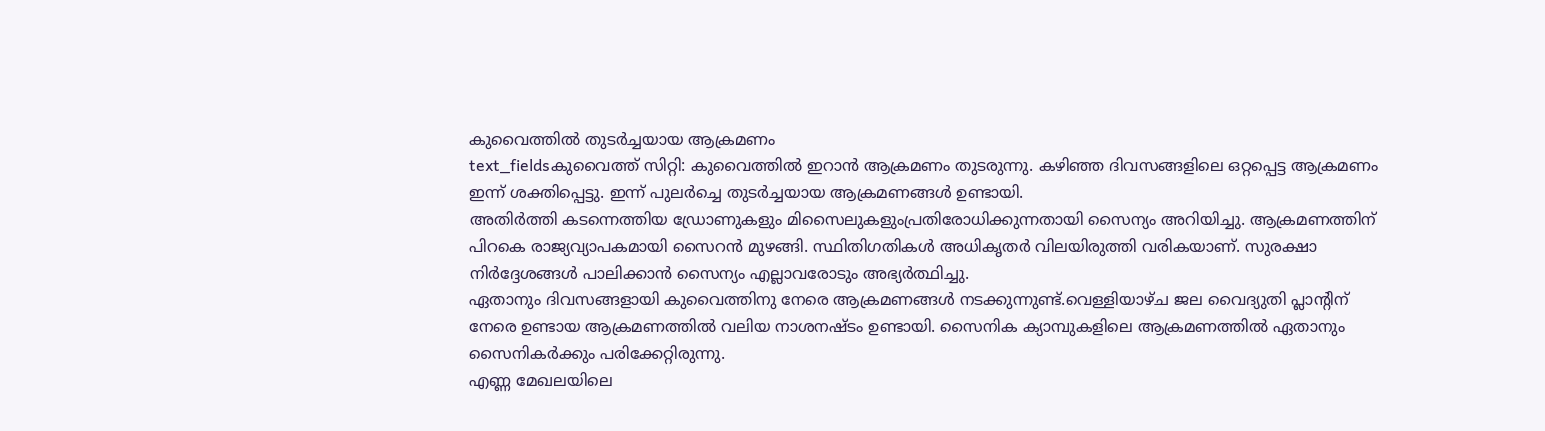കുവൈത്തിൽ തുടർച്ചയായ ആക്രമണം
text_fieldsകുവൈത്ത് സിറ്റി: കുവൈത്തിൽ ഇറാൻ ആക്രമണം തുടരുന്നു. കഴിഞ്ഞ ദിവസങ്ങളിലെ ഒറ്റപ്പെട്ട ആക്രമണം ഇന്ന് ശക്തിപ്പെട്ടു. ഇന്ന് പുലർച്ചെ തുടർച്ചയായ ആക്രമണങ്ങൾ ഉണ്ടായി.
അതിർത്തി കടന്നെത്തിയ ഡ്രോണുകളും മിസൈലുകളുംപ്രതിരോധിക്കുന്നതായി സൈന്യം അറിയിച്ചു. ആക്രമണത്തിന് പിറകെ രാജ്യവ്യാപകമായി സൈറൻ മുഴങ്ങി. സ്ഥിതിഗതികൾ അധികൃതർ വിലയിരുത്തി വരികയാണ്. സുരക്ഷാ നിർദ്ദേശങ്ങൾ പാലിക്കാൻ സൈന്യം എല്ലാവരോടും അഭ്യർത്ഥിച്ചു.
ഏതാനും ദിവസങ്ങളായി കുവൈത്തിനു നേരെ ആക്രമണങ്ങൾ നടക്കുന്നുണ്ട്.വെള്ളിയാഴ്ച ജല വൈദ്യുതി പ്ലാന്റിന് നേരെ ഉണ്ടായ ആക്രമണത്തിൽ വലിയ നാശനഷ്ടം ഉണ്ടായി. സൈനിക ക്യാമ്പുകളിലെ ആക്രമണത്തിൽ ഏതാനും സൈനികർക്കും പരിക്കേറ്റിരുന്നു.
എണ്ണ മേഖലയിലെ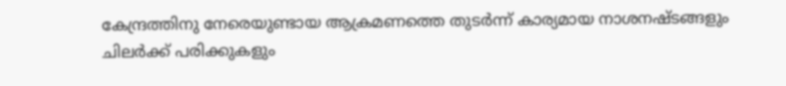കേന്ദ്രത്തിനു നേരെയുണ്ടായ ആക്രമണത്തെ തുടർന്ന് കാര്യമായ നാശനഷ്ടങ്ങളും ചിലർക്ക് പരിക്കുകളും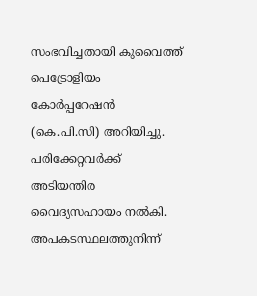സംഭവിച്ചതായി കുവൈത്ത് പെട്രോളിയം കോർപ്പറേഷൻ (കെ.പി.സി) അറിയിച്ചു. പരിക്കേറ്റവർക്ക് അടിയന്തിര വൈദ്യസഹായം നൽകി. അപകടസ്ഥലത്തുനിന്ന്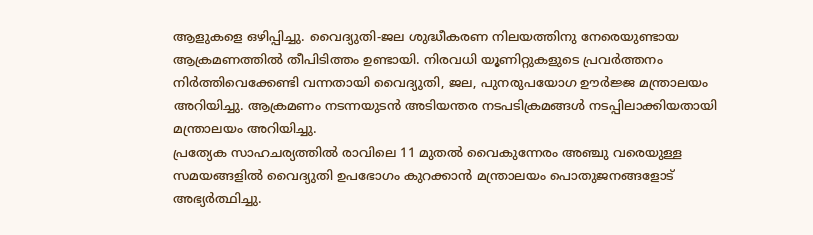ആളുകളെ ഒഴിപ്പിച്ചു. വൈദ്യുതി-ജല ശുദ്ധീകരണ നിലയത്തിനു നേരെയുണ്ടായ ആക്രമണത്തിൽ തീപിടിത്തം ഉണ്ടായി. നിരവധി യൂണിറ്റുകളുടെ പ്രവർത്തനം നിർത്തിവെക്കേണ്ടി വന്നതായി വൈദ്യുതി, ജല, പുനരുപയോഗ ഊർജ്ജ മന്ത്രാലയം അറിയിച്ചു. ആക്രമണം നടന്നയുടൻ അടിയന്തര നടപടിക്രമങ്ങൾ നടപ്പിലാക്കിയതായി മന്ത്രാലയം അറിയിച്ചു.
പ്രത്യേക സാഹചര്യത്തിൽ രാവിലെ 11 മുതൽ വൈകുന്നേരം അഞ്ചു വരെയുള്ള സമയങ്ങളിൽ വൈദ്യുതി ഉപഭോഗം കുറക്കാൻ മന്ത്രാലയം പൊതുജനങ്ങളോട് അഭ്യർത്ഥിച്ചു.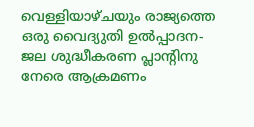വെള്ളിയാഴ്ചയും രാജ്യത്തെ ഒരു വൈദ്യുതി ഉൽപ്പാദന-ജല ശുദ്ധീകരണ പ്ലാന്റിനു നേരെ ആക്രമണം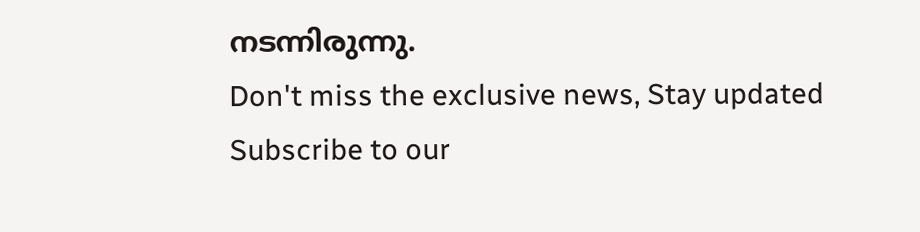നടന്നിരുന്നു.
Don't miss the exclusive news, Stay updated
Subscribe to our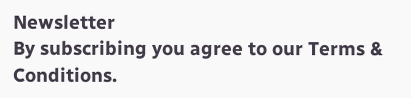Newsletter
By subscribing you agree to our Terms & Conditions.